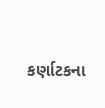કર્ણાટકના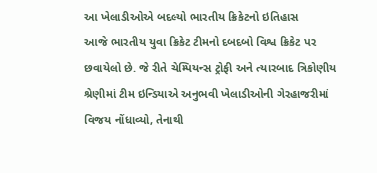આ ખેલાડીઓએ બદલ્યો ભારતીય ક્રિકેટનો ઇતિહાસ
આજે ભારતીય યુવા ક્રિકેટ ટીમનો દબદબો વિશ્વ ક્રિકેટ પર છવાયેલો છે. જે રીતે ચેમ્પિયન્સ ટ્રોફી અને ત્યારબાદ ત્રિકોણીય શ્રેણીમાં ટીમ ઇન્ડિયાએ અનુભવી ખેલાડીઓની ગેરહાજરીમાં વિજય નોંધાવ્યો, તેનાથી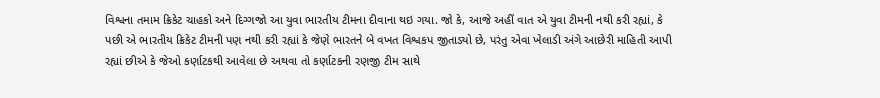વિશ્વના તમામ ક્રિકેટ ચાહકો અને દિગ્ગજો આ યુવા ભારતીય ટીમના દીવાના થઇ ગયા. જો કે, આજે અહીં વાત એ યુવા ટીમની નથી કરી રહ્યાં, કે પછી એ ભારતીય ક્રિકેટ ટીમની પણ નથી કરી રહ્યાં કે જેણે ભારતને બે વખત વિશ્વકપ જીતાડ્યો છે, પરંતુ એવા ખેલાડી અંગે આછેરી માહિતી આપી રહ્યાં છીએ કે જેઓ કર્ણાટકથી આવેલા છે અથવા તો કર્ણાટકની રણજી ટીમ સાથે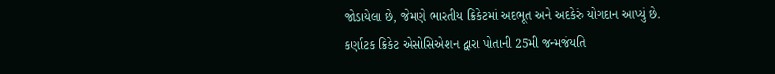જોડાયેલા છે, જેમણે ભારતીય ક્રિકેટમાં અદભૂત અને અદકેરું યોગદાન આપ્યું છે.
કર્ણાટક ક્રિકેટ એસોસિએશન દ્વારા પોતાની 25મી જન્મજંયતિ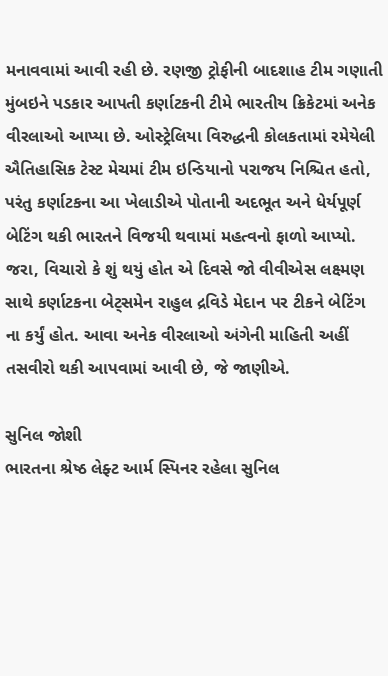મનાવવામાં આવી રહી છે. રણજી ટ્રોફીની બાદશાહ ટીમ ગણાતી મુંબઇને પડકાર આપતી કર્ણાટકની ટીમે ભારતીય ક્રિકેટમાં અનેક વીરલાઓ આપ્યા છે. ઓસ્ટ્રેલિયા વિરુદ્ધની કોલકતામાં રમેયેલી ઐતિહાસિક ટેસ્ટ મેચમાં ટીમ ઇન્ડિયાનો પરાજય નિશ્ચિત હતો, પરંતુ કર્ણાટકના આ ખેલાડીએ પોતાની અદભૂત અને ધેર્યપૂર્ણ બેટિંગ થકી ભારતને વિજયી થવામાં મહત્વનો ફાળો આપ્યો. જરા, વિચારો કે શું થયું હોત એ દિવસે જો વીવીએસ લક્ષ્મણ સાથે કર્ણાટકના બેટ્સમેન રાહુલ દ્રવિડે મેદાન પર ટીકને બેટિંગ ના કર્યું હોત. આવા અનેક વીરલાઓ અંગેની માહિતી અહીં તસવીરો થકી આપવામાં આવી છે, જે જાણીએ.

સુનિલ જોશી
ભારતના શ્રેષ્ઠ લેફ્ટ આર્મ સ્પિનર રહેલા સુનિલ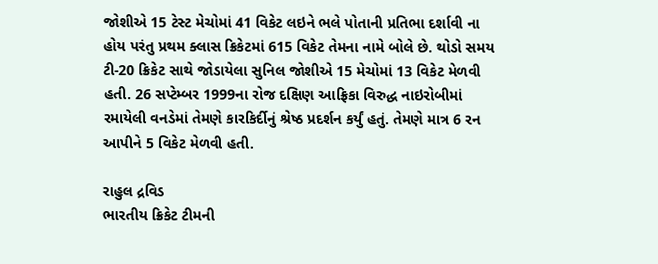જોશીએ 15 ટેસ્ટ મેચોમાં 41 વિકેટ લઇને ભલે પોતાની પ્રતિભા દર્શાવી ના હોય પરંતુ પ્રથમ ક્લાસ ક્રિકેટમાં 615 વિકેટ તેમના નામે બોલે છે. થોડો સમય ટી-20 ક્રિકેટ સાથે જોડાયેલા સુનિલ જોશીએ 15 મેચોમાં 13 વિકેટ મેળવી હતી. 26 સપ્ટેમ્બર 1999ના રોજ દક્ષિણ આફ્રિકા વિરુદ્ધ નાઇરોબીમાં રમાયેલી વનડેમાં તેમણે કારકિર્દીનું શ્રેષ્ઠ પ્રદર્શન કર્યું હતું. તેમણે માત્ર 6 રન આપીને 5 વિકેટ મેળવી હતી.

રાહુલ દ્રવિડ
ભારતીય ક્રિકેટ ટીમની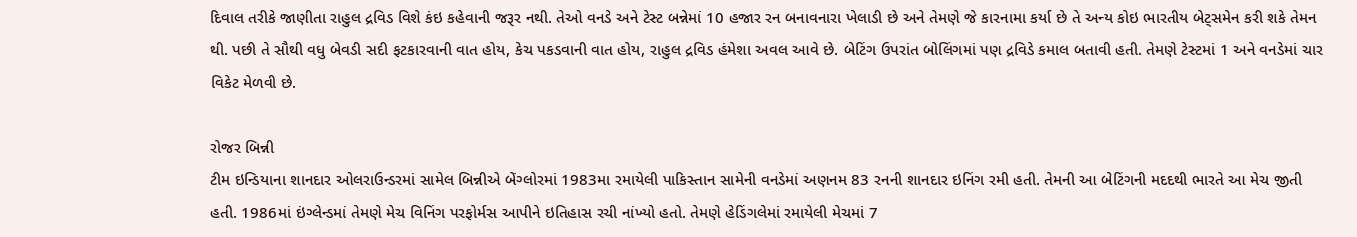દિવાલ તરીકે જાણીતા રાહુલ દ્રવિડ વિશે કંઇ કહેવાની જરૂર નથી. તેઓ વનડે અને ટેસ્ટ બન્નેમાં 10 હજાર રન બનાવનારા ખેલાડી છે અને તેમણે જે કારનામા કર્યા છે તે અન્ય કોઇ ભારતીય બેટ્સમેન કરી શકે તેમન થી. પછી તે સૌથી વધુ બેવડી સદી ફટકારવાની વાત હોય, કેચ પકડવાની વાત હોય, રાહુલ દ્રવિડ હંમેશા અવલ આવે છે. બેટિંગ ઉપરાંત બોલિંગમાં પણ દ્રવિડે કમાલ બતાવી હતી. તેમણે ટેસ્ટમાં 1 અને વનડેમાં ચાર વિકેટ મેળવી છે.

રોજર બિન્ની
ટીમ ઇન્ડિયાના શાનદાર ઓલરાઉન્ડરમાં સામેલ બિન્નીએ બેંગ્લોરમાં 1983મા રમાયેલી પાકિસ્તાન સામેની વનડેમાં અણનમ 83 રનની શાનદાર ઇનિંગ રમી હતી. તેમની આ બેટિંગની મદદથી ભારતે આ મેચ જીતી હતી. 1986માં ઇંગ્લેન્ડમાં તેમણે મેચ વિનિંગ પરફોર્મસ આપીને ઇતિહાસ રચી નાંખ્યો હતો. તેમણે હેડિંગલેમાં રમાયેલી મેચમાં 7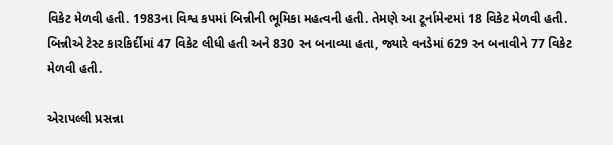વિકેટ મેળવી હતી. 1983ના વિશ્વ કપમાં બિન્નીની ભૂમિકા મહત્વની હતી. તેમણે આ ટૂર્નામેન્ટમાં 18 વિકેટ મેળવી હતી. બિન્નીએ ટેસ્ટ કારકિર્દીમાં 47 વિકેટ લીધી હતી અને 830 રન બનાવ્યા હતા, જ્યારે વનડેમાં 629 રન બનાવીને 77 વિકેટ મેળવી હતી.

એરાપલ્લી પ્રસન્ના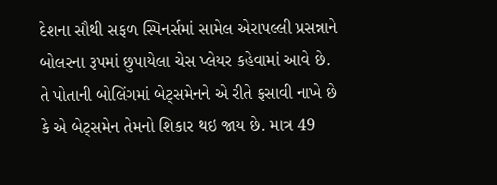દેશના સૌથી સફળ સ્પિનર્સમાં સામેલ એરાપલ્લી પ્રસન્નાને બોલરના રૂપમાં છુપાયેલા ચેસ પ્લેયર કહેવામાં આવે છે. તે પોતાની બોલિંગમાં બેટ્સમેનને એ રીતે ફસાવી નાખે છે કે એ બેટ્સમેન તેમનો શિકાર થઇ જાય છે. માત્ર 49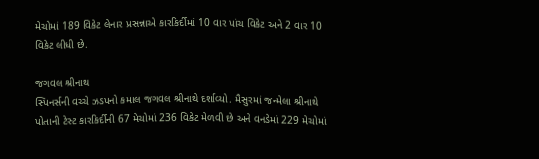મેચોમાં 189 વિકેટ લેનાર પ્રસન્નાએ કારકિર્દીમાં 10 વાર પાંચ વિકેટ અને 2 વાર 10 વિકેટ લીધી છે.

જગવલ શ્રીનાથ
સ્પિનર્સની વચ્ચે ઝડપનો કમાલ જગવલ શ્રીનાથે દર્શાવ્યો. મૈસુરમાં જન્મેલા શ્રીનાથે પોતાની ટેસ્ટ કારકિર્દીની 67 મેચોમાં 236 વિકેટ મેળવી છે અને વનડેમાં 229 મેચોમાં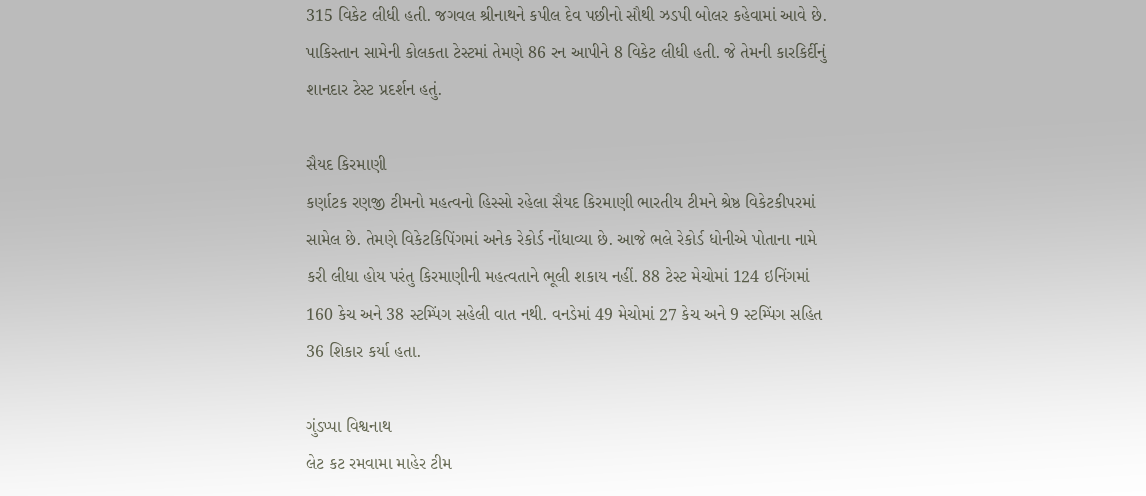315 વિકેટ લીધી હતી. જગવલ શ્રીનાથને કપીલ દેવ પછીનો સૌથી ઝડપી બોલર કહેવામાં આવે છે. પાકિસ્તાન સામેની કોલકતા ટેસ્ટમાં તેમણે 86 રન આપીને 8 વિકેટ લીધી હતી. જે તેમની કારકિર્દીનું શાનદાર ટેસ્ટ પ્રદર્શન હતું.

સૈયદ કિરમાણી
કર્ણાટક રણજી ટીમનો મહત્વનો હિસ્સો રહેલા સૈયદ કિરમાણી ભારતીય ટીમને શ્રેષ્ઠ વિકેટકીપરમાં સામેલ છે. તેમણે વિકેટકિપિંગમાં અનેક રેકોર્ડ નોંધાવ્યા છે. આજે ભલે રેકોર્ડ ધોનીએ પોતાના નામે કરી લીધા હોય પરંતુ કિરમાણીની મહત્વતાને ભૂલી શકાય નહીં. 88 ટેસ્ટ મેચોમાં 124 ઇનિંગમાં 160 કેચ અને 38 સ્ટમ્પિંગ સહેલી વાત નથી. વનડેમાં 49 મેચોમાં 27 કેચ અને 9 સ્ટમ્પિંગ સહિત 36 શિકાર કર્યા હતા.

ગુંડપ્પા વિશ્વનાથ
લેટ કટ રમવામા માહેર ટીમ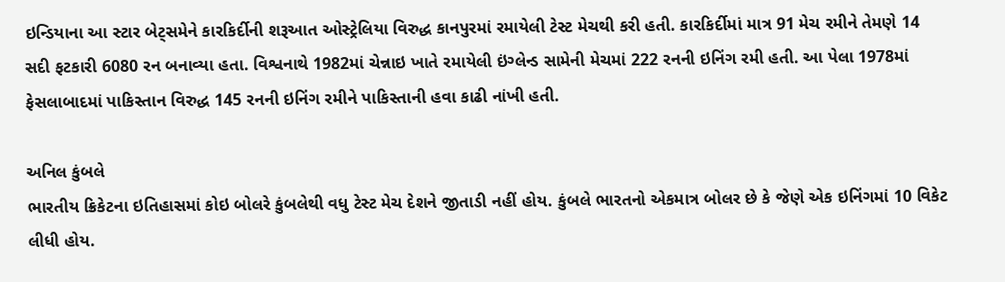ઇન્ડિયાના આ સ્ટાર બેટ્સમેને કારકિર્દીની શરૂઆત ઓસ્ટ્રેલિયા વિરુદ્ધ કાનપુરમાં રમાયેલી ટેસ્ટ મેચથી કરી હતી. કારકિર્દીમાં માત્ર 91 મેચ રમીને તેમણે 14 સદી ફટકારી 6080 રન બનાવ્યા હતા. વિશ્વનાથે 1982માં ચેન્નાઇ ખાતે રમાયેલી ઇંગ્લેન્ડ સામેની મેચમાં 222 રનની ઇનિંગ રમી હતી. આ પેલા 1978માં ફેસલાબાદમાં પાકિસ્તાન વિરુદ્ધ 145 રનની ઇનિંગ રમીને પાકિસ્તાની હવા કાઢી નાંખી હતી.

અનિલ કુંબલે
ભારતીય ક્રિકેટના ઇતિહાસમાં કોઇ બોલરે કુંબલેથી વધુ ટેસ્ટ મેચ દેશને જીતાડી નહીં હોય. કુંબલે ભારતનો એકમાત્ર બોલર છે કે જેણે એક ઇનિંગમાં 10 વિકેટ લીધી હોય.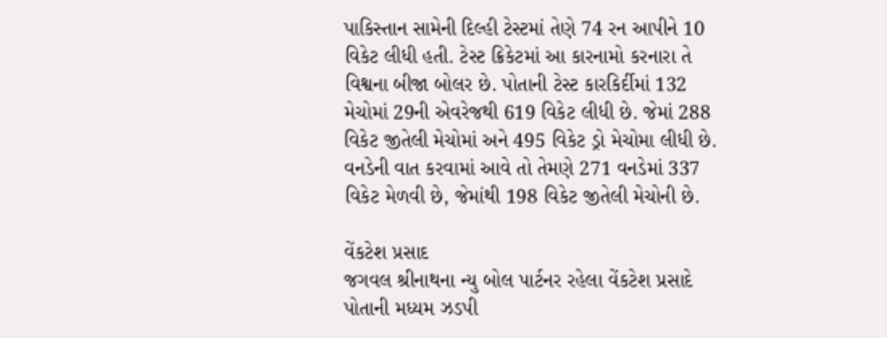પાકિસ્તાન સામેની દિલ્હી ટેસ્ટમાં તેણે 74 રન આપીને 10 વિકેટ લીધી હતી. ટેસ્ટ ક્રિકેટમાં આ કારનામો કરનારા તે વિશ્વના બીજા બોલર છે. પોતાની ટેસ્ટ કારકિર્દીમાં 132 મેચોમાં 29ની એવરેજથી 619 વિકેટ લીધી છે. જેમાં 288 વિકેટ જીતેલી મેચોમાં અને 495 વિકેટ ડ્રો મેચોમા લીધી છે. વનડેની વાત કરવામાં આવે તો તેમણે 271 વનડેમાં 337 વિકેટ મેળવી છે, જેમાંથી 198 વિકેટ જીતેલી મેચોની છે.

વેંકટેશ પ્રસાદ
જગવલ શ્રીનાથના ન્યુ બોલ પાર્ટનર રહેલા વેંકટેશ પ્રસાદે પોતાની મધ્યમ ઝડપી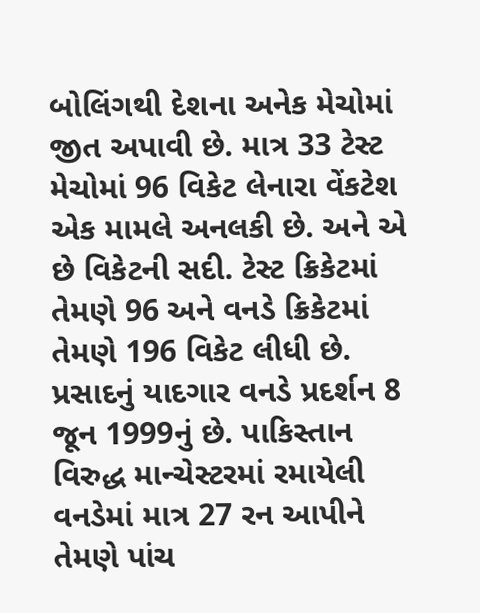બોલિંગથી દેશના અનેક મેચોમાં જીત અપાવી છે. માત્ર 33 ટેસ્ટ મેચોમાં 96 વિકેટ લેનારા વેંકટેશ એક મામલે અનલકી છે. અને એ છે વિકેટની સદી. ટેસ્ટ ક્રિકેટમાં તેમણે 96 અને વનડે ક્રિકેટમાં તેમણે 196 વિકેટ લીધી છે. પ્રસાદનું યાદગાર વનડે પ્રદર્શન 8 જૂન 1999નું છે. પાકિસ્તાન વિરુદ્ધ માન્ચેસ્ટરમાં રમાયેલી વનડેમાં માત્ર 27 રન આપીને તેમણે પાંચ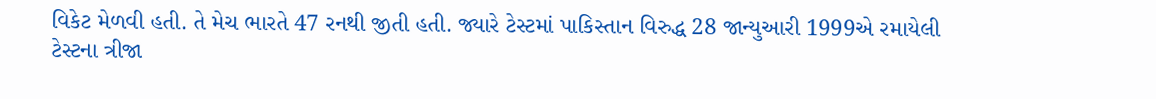વિકેટ મેળવી હતી. તે મેચ ભારતે 47 રનથી જીતી હતી. જ્યારે ટેસ્ટમાં પાકિસ્તાન વિરુદ્ધ 28 જાન્યુઆરી 1999એ રમાયેલી ટેસ્ટના ત્રીજા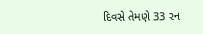દિવસે તેમણે 33 રન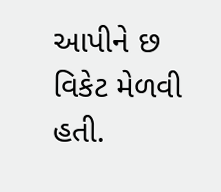આપીને છ વિકેટ મેળવી હતી.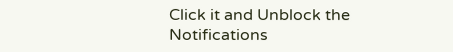Click it and Unblock the Notifications